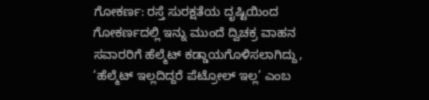ಗೋಕರ್ಣ: ರಸ್ತೆ ಸುರಕ್ಷತೆಯ ದೃಷ್ಟಿಯಿಂದ ಗೋಕರ್ಣದಲ್ಲಿ ಇನ್ನು ಮುಂದೆ ದ್ವಿಚಕ್ರ ವಾಹನ ಸವಾರರಿಗೆ ಹೆಲ್ಮೆಟ್ ಕಡ್ಡಾಯಗೊಳಿಸಲಾಗಿದ್ದು, ‘ಹೆಲ್ಮೆಟ್ ಇಲ್ಲದಿದ್ದರೆ ಪೆಟ್ರೋಲ್ ಇಲ್ಲ’ ಎಂಬ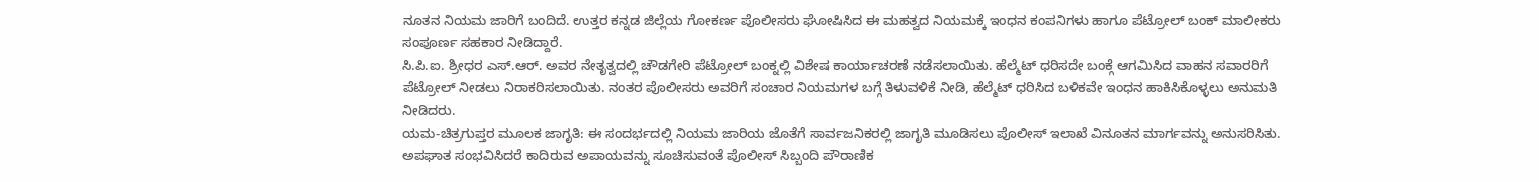ನೂತನ ನಿಯಮ ಜಾರಿಗೆ ಬಂದಿದೆ. ಉತ್ತರ ಕನ್ನಡ ಜಿಲ್ಲೆಯ ಗೋಕರ್ಣ ಪೊಲೀಸರು ಘೋಷಿಸಿದ ಈ ಮಹತ್ವದ ನಿಯಮಕ್ಕೆ ಇಂಧನ ಕಂಪನಿಗಳು ಹಾಗೂ ಪೆಟ್ರೋಲ್ ಬಂಕ್ ಮಾಲೀಕರು ಸಂಪೂರ್ಣ ಸಹಕಾರ ನೀಡಿದ್ದಾರೆ.
ಸಿ.ಪಿ.ಐ. ಶ್ರೀಧರ ಎಸ್.ಆರ್. ಅವರ ನೇತೃತ್ವದಲ್ಲಿ ಚೌಡಗೇರಿ ಪೆಟ್ರೋಲ್ ಬಂಕ್ನಲ್ಲಿ ವಿಶೇಷ ಕಾರ್ಯಾಚರಣೆ ನಡೆಸಲಾಯಿತು. ಹೆಲ್ಮೆಟ್ ಧರಿಸದೇ ಬಂಕ್ಗೆ ಆಗಮಿಸಿದ ವಾಹನ ಸವಾರರಿಗೆ ಪೆಟ್ರೋಲ್ ನೀಡಲು ನಿರಾಕರಿಸಲಾಯಿತು. ನಂತರ ಪೊಲೀಸರು ಅವರಿಗೆ ಸಂಚಾರ ನಿಯಮಗಳ ಬಗ್ಗೆ ತಿಳುವಳಿಕೆ ನೀಡಿ, ಹೆಲ್ಮೆಟ್ ಧರಿಸಿದ ಬಳಿಕವೇ ಇಂಧನ ಹಾಕಿಸಿಕೊಳ್ಳಲು ಅನುಮತಿ ನೀಡಿದರು.
ಯಮ-ಚಿತ್ರಗುಪ್ತರ ಮೂಲಕ ಜಾಗೃತಿ: ಈ ಸಂದರ್ಭದಲ್ಲಿ ನಿಯಮ ಜಾರಿಯ ಜೊತೆಗೆ ಸಾರ್ವಜನಿಕರಲ್ಲಿ ಜಾಗೃತಿ ಮೂಡಿಸಲು ಪೊಲೀಸ್ ಇಲಾಖೆ ವಿನೂತನ ಮಾರ್ಗವನ್ನು ಅನುಸರಿಸಿತು. ಅಪಘಾತ ಸಂಭವಿಸಿದರೆ ಕಾದಿರುವ ಅಪಾಯವನ್ನು ಸೂಚಿಸುವಂತೆ ಪೊಲೀಸ್ ಸಿಬ್ಬಂದಿ ಪೌರಾಣಿಕ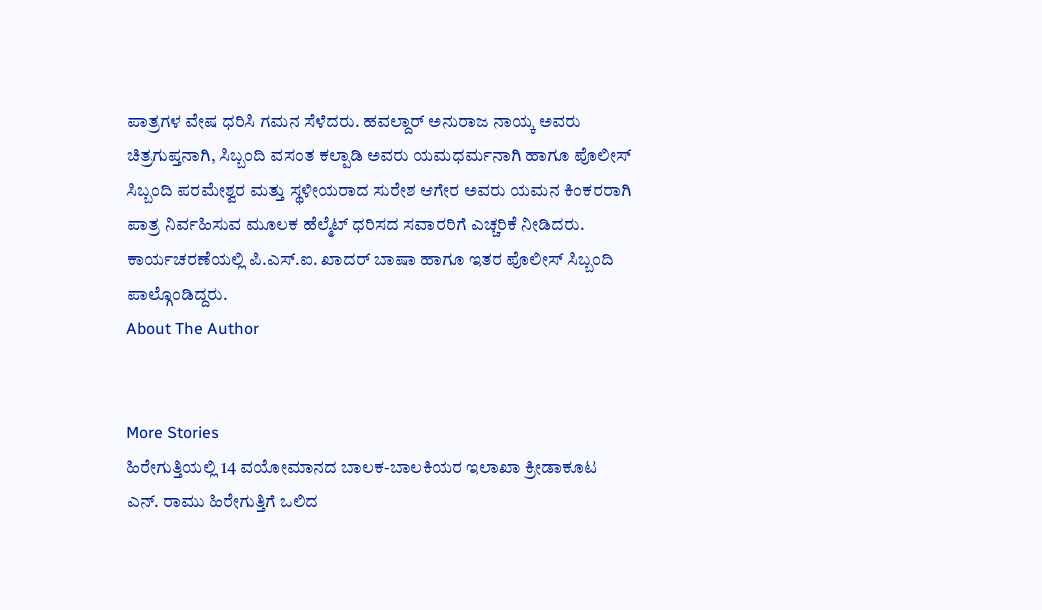ಪಾತ್ರಗಳ ವೇಷ ಧರಿಸಿ ಗಮನ ಸೆಳೆದರು. ಹವಲ್ದಾರ್ ಅನುರಾಜ ನಾಯ್ಕ ಅವರು ಚಿತ್ರಗುಪ್ತನಾಗಿ, ಸಿಬ್ಬಂದಿ ವಸಂತ ಕಲ್ಪಾಡಿ ಅವರು ಯಮಧರ್ಮನಾಗಿ ಹಾಗೂ ಪೊಲೀಸ್ ಸಿಬ್ಬಂದಿ ಪರಮೇಶ್ವರ ಮತ್ತು ಸ್ಥಳೀಯರಾದ ಸುರೇಶ ಆಗೇರ ಅವರು ಯಮನ ಕಿಂಕರರಾಗಿ ಪಾತ್ರ ನಿರ್ವಹಿಸುವ ಮೂಲಕ ಹೆಲ್ಮೆಟ್ ಧರಿಸದ ಸವಾರರಿಗೆ ಎಚ್ಚರಿಕೆ ನೀಡಿದರು. ಕಾರ್ಯಚರಣೆಯಲ್ಲಿ ಪಿ.ಎಸ್.ಐ. ಖಾದರ್ ಬಾಷಾ ಹಾಗೂ ಇತರ ಪೊಲೀಸ್ ಸಿಬ್ಬಂದಿ ಪಾಲ್ಗೊಂಡಿದ್ದರು.
About The Author


More Stories
ಹಿರೇಗುತ್ತಿಯಲ್ಲಿ 14 ವಯೋಮಾನದ ಬಾಲಕ-ಬಾಲಕಿಯರ ಇಲಾಖಾ ಕ್ರೀಡಾಕೂಟ
ಎನ್. ರಾಮು ಹಿರೇಗುತ್ತಿಗೆ ಒಲಿದ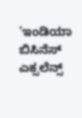‘ಇಂಡಿಯಾ ಬಿಸಿನೆಸ್ ಎಕ್ಸಲೆನ್ಸ್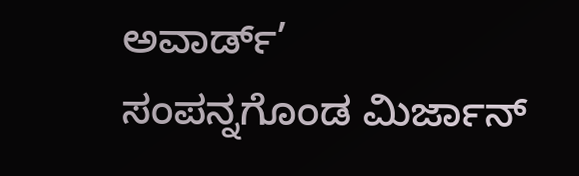ಅವಾರ್ಡ್’
ಸಂಪನ್ನಗೊಂಡ ಮಿರ್ಜಾನ್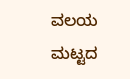ವಲಯ ಮಟ್ಟದ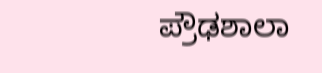ಪ್ರೌಢಶಾಲಾ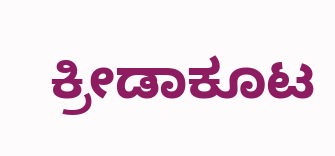ಕ್ರೀಡಾಕೂಟ